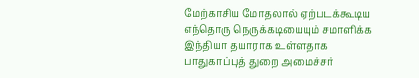மேற்காசிய மோதலால் ஏற்படக்கூடிய எந்தொரு நெருக்கடியையும் சமாளிக்க இந்தியா தயாராக உள்ளதாக பாதுகாப்புத் துறை அமைச்சர்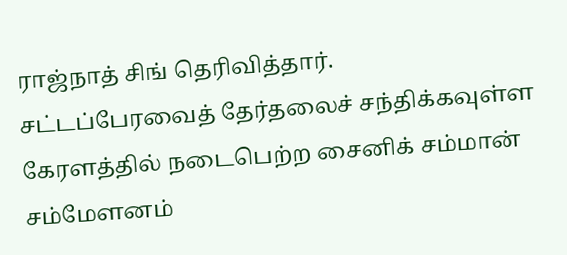ராஜ்நாத் சிங் தெரிவித்தார்.
சட்டப்பேரவைத் தேர்தலைச் சந்திக்கவுள்ள கேரளத்தில் நடைபெற்ற சைனிக் சம்மான் சம்மேளனம்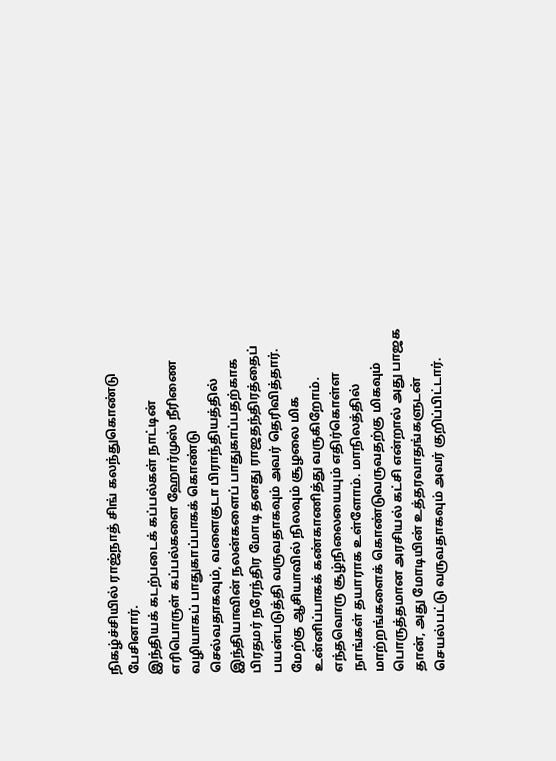நிகழ்ச்சியில் ராஜ்நாத் சிங் கலந்துகொண்டு பேசினார்.
இந்தியக் கடற்படைக் கப்பல்கள் நாட்டின் எரிபொருள் கப்பல்களை ஹோர்முஸ் நீரிணை வழியாகப் பாதுகாப்பாகக் கொண்டு செல்வதாகவும், வளைகுடா பிராந்தியத்தில் இந்தியாவின் நலன்களைப் பாதுகாப்பதற்காக பிரதமர் நரேந்திர மோடி தனது ராஜதந்திரத்தைப் பயன்படுத்தி வருவதாகவும் அவர் தெரிவித்தார்.
மேற்கு ஆசியாவில் நிலவும் சூழலை மிக உன்னிப்பாகக் கண்காணித்து வருகிறோம். எந்தவொரு சூழ்நிலையையும் எதிர்கொள்ள நாங்கள் தயாராக உள்ளோம். மாநிலத்தில் மாற்றங்களைக் கொண்டுவருவதற்கு மிகவும் பொருத்தமான அரசியல் கட்சி என்றால் அது பாஜக தான், அது மோடியின் உத்தரவாதங்களுடன் செயல்பட்டு வருவதாகவும் அவர் குறிப்பிட்டார்.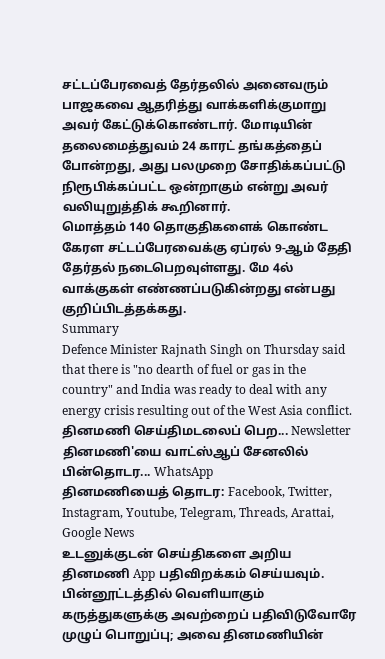சட்டப்பேரவைத் தேர்தலில் அனைவரும் பாஜகவை ஆதரித்து வாக்களிக்குமாறு அவர் கேட்டுக்கொண்டார். மோடியின் தலைமைத்துவம் 24 காரட் தங்கத்தைப் போன்றது, அது பலமுறை சோதிக்கப்பட்டு நிரூபிக்கப்பட்ட ஒன்றாகும் என்று அவர் வலியுறுத்திக் கூறினார்.
மொத்தம் 140 தொகுதிகளைக் கொண்ட கேரள சட்டப்பேரவைக்கு ஏப்ரல் 9-ஆம் தேதி தேர்தல் நடைபெறவுள்ளது. மே 4ல் வாக்குகள் எண்ணப்படுகின்றது என்பது குறிப்பிடத்தக்கது.
Summary
Defence Minister Rajnath Singh on Thursday said that there is "no dearth of fuel or gas in the country" and India was ready to deal with any energy crisis resulting out of the West Asia conflict.
தினமணி செய்திமடலைப் பெற... Newsletter
தினமணி'யை வாட்ஸ்ஆப் சேனலில் பின்தொடர... WhatsApp
தினமணியைத் தொடர: Facebook, Twitter, Instagram, Youtube, Telegram, Threads, Arattai, Google News
உடனுக்குடன் செய்திகளை அறிய தினமணி App பதிவிறக்கம் செய்யவும்.
பின்னூட்டத்தில் வெளியாகும் கருத்துகளுக்கு அவற்றைப் பதிவிடுவோரே முழுப் பொறுப்பு; அவை தினமணியின்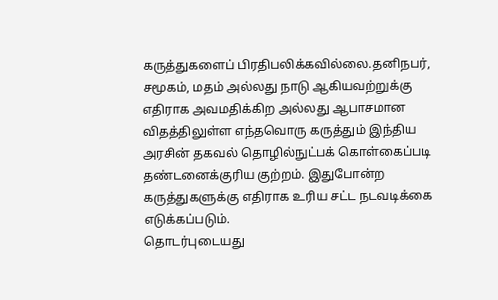கருத்துகளைப் பிரதிபலிக்கவில்லை.தனிநபர், சமூகம், மதம் அல்லது நாடு ஆகியவற்றுக்கு எதிராக அவமதிக்கிற அல்லது ஆபாசமான விதத்திலுள்ள எந்தவொரு கருத்தும் இந்திய அரசின் தகவல் தொழில்நுட்பக் கொள்கைப்படி தண்டனைக்குரிய குற்றம். இதுபோன்ற கருத்துகளுக்கு எதிராக உரிய சட்ட நடவடிக்கை எடுக்கப்படும்.
தொடர்புடையது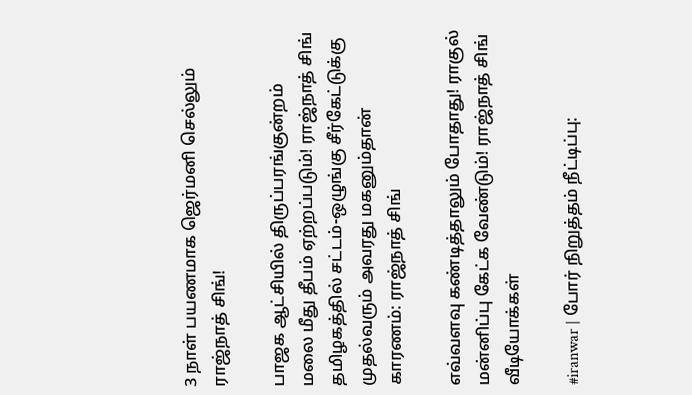3 நாள் பயணமாக ஜெர்மனி செல்லும் ராஜ்நாத் சிங்!

பாஜக ஆட்சியில் திருப்பரங்குன்றம் மலை மீது தீபம் ஏற்றப்படும்! ராஜ்நாத் சிங்
தமிழகத்தில் சட்டம்-ஒழுங்கு சீர்கேட்டுக்கு முதல்வரும் அவரது மகனும்தான் காரணம்: ராஜ்நாத் சிங்

எவ்வளவு கண்டித்தாலும் போதாது! ராகுல் மன்னிப்பு கேட்க வேண்டும்! ராஜ்நாத் சிங்
வீடியோக்கள்

#iranwar | போர் நிறுத்தம் நீட்டிப்பு: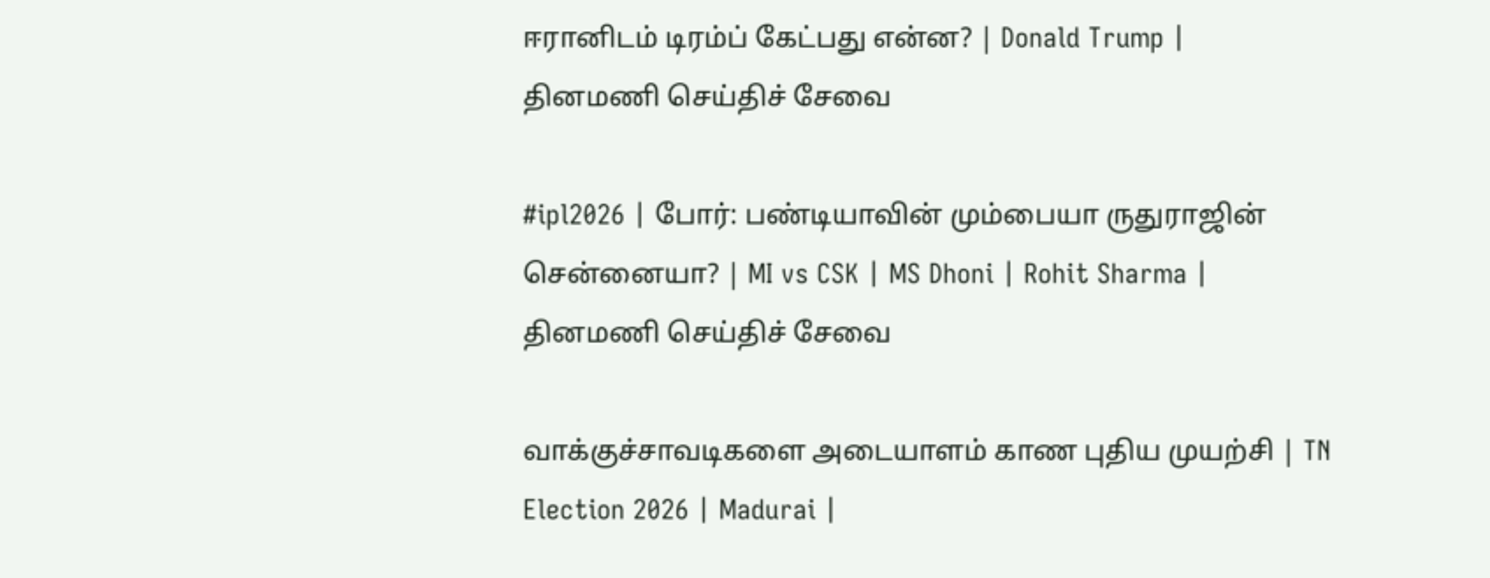ஈரானிடம் டிரம்ப் கேட்பது என்ன? | Donald Trump |
தினமணி செய்திச் சேவை

#ipl2026 | போர்: பண்டியாவின் மும்பையா ருதுராஜின் சென்னையா? | MI vs CSK | MS Dhoni | Rohit Sharma |
தினமணி செய்திச் சேவை

வாக்குச்சாவடிகளை அடையாளம் காண புதிய முயற்சி | TN Election 2026 | Madurai |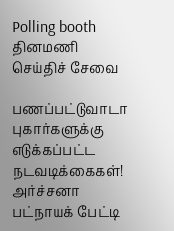Polling booth
தினமணி செய்திச் சேவை

பணப்பட்டுவாடா புகார்களுக்கு எடுக்கப்பட்ட நடவடிக்கைகள்! அர்ச்சனா பட்நாயக் பேட்டி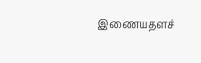இணையதளச்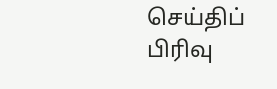செய்திப் பிரிவு